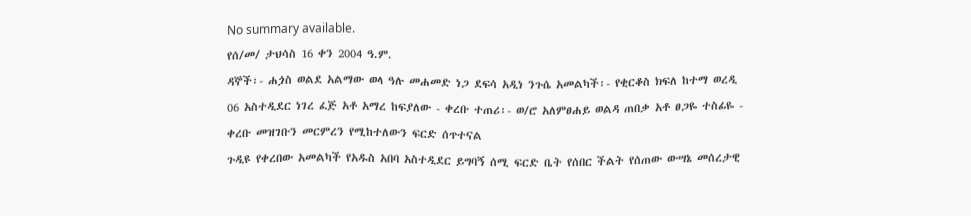No summary available.
የሰ/መ/ ታህሳስ 16 ቀን 2004 ዓ.ም.
ዳኞች፡- ሐጏስ ወልደ አልማው ወላ ዓሉ መሐመድ ነጋ ደፍሳ አዲነ ንጉሴ አመልካች፡- የቂርቆስ ክፍለ ከተማ ወረዲ 06 አስተዲደር ነገረ ፈጅ አቶ አማረ ከፍያለው - ቀረቡ ተጠሪ፡- ወ/ሮ አለምፀሐይ ወልዳ ጠበቃ አቶ ፀጋዬ ተስፊዬ - ቀረቡ መዝገቡን መርምረን የሚከተለውን ፍርድ ሰጥተናል
ጉዲዩ የቀረበው አመልካች የአዱስ አበባ አስተዲደር ይግባኝ ሰሚ ፍርድ ቤት የሰበር ችልት የሰጠው ውሣኔ መሰረታዊ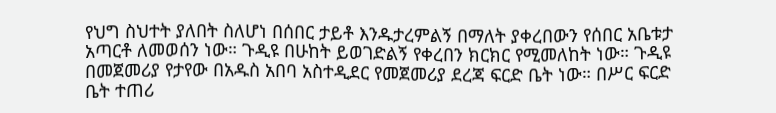የህግ ስህተት ያለበት ስለሆነ በሰበር ታይቶ እንዱታረምልኝ በማለት ያቀረበውን የሰበር አቤቱታ አጣርቶ ለመወሰን ነው። ጉዲዩ በሁከት ይወገድልኝ የቀረበን ክርክር የሚመለከት ነው። ጉዲዩ በመጀመሪያ የታየው በአዱስ አበባ አስተዲደር የመጀመሪያ ደረጃ ፍርድ ቤት ነው። በሥር ፍርድ ቤት ተጠሪ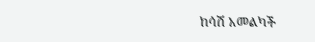ከሳሽ አመልካች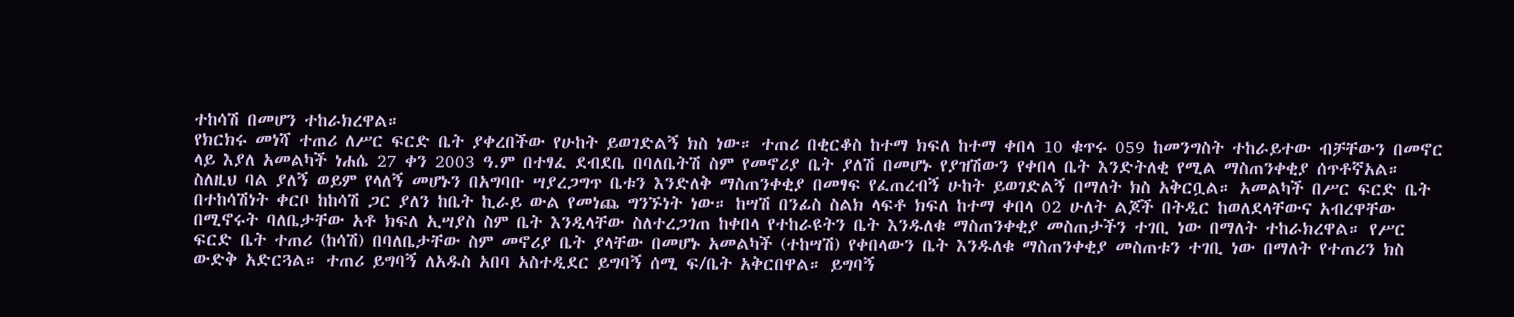ተከሳሽ በመሆን ተከራክረዋል።
የክርክሩ መነሻ ተጠሪ ለሥር ፍርድ ቤት ያቀረበችው የሁከት ይወገድልኝ ክስ ነው። ተጠሪ በቂርቆስ ከተማ ክፍለ ከተማ ቀበላ 10 ቁጥሩ 059 ከመንግስት ተከራይተው ብቻቸውን በመኖር ላይ እያለ አመልካች ነሐሴ 27 ቀን 2003 ዓ.ም በተፃፈ ደብደቤ በባለቤትሽ ስም የመኖሪያ ቤት ያለሽ በመሆኑ የያዝሽውን የቀበላ ቤት እንድትለቂ የሚል ማስጠንቀቂያ ሰጥቶኛአል። ስለዚህ ባል ያለኝ ወይም የላለኝ መሆኑን በአግባቡ ሣያረጋግጥ ቤቱን እንድለቅ ማስጠንቀቂያ በመፃፍ የፈጠረብኝ ሁከት ይወገድልኝ በማለት ክስ አቅርቧል። አመልካች በሥር ፍርድ ቤት በተከሳሽነት ቀርቦ ከከሳሽ ጋር ያለን ከቤት ኪራይ ውል የመነጨ ግንኙነት ነው። ከሣሽ በንፊስ ስልክ ላፍቶ ክፍለ ከተማ ቀበላ 02 ሁለት ልጆች በትዲር ከወለደላቸውና አብረዋቸው በሚኖሩት ባለቤታቸው አቶ ክፍለ ኢሣያስ ስም ቤት እንዲላቸው ስለተረጋገጠ ከቀበላ የተከራዩትን ቤት እንዱለቁ ማስጠንቀቂያ መስጠታችን ተገቢ ነው በማለት ተከራክረዋል። የሥር ፍርድ ቤት ተጠሪ (ከሳሽ) በባለቤታቸው ስም መኖሪያ ቤት ያላቸው በመሆኑ አመልካች (ተከሣሽ) የቀበላውን ቤት እንዱለቁ ማስጠንቀቂያ መስጠቱን ተገቢ ነው በማለት የተጠሪን ክስ ውድቅ አድርጓል። ተጠሪ ይግባኝ ለአዱስ አበባ አስተዲደር ይግባኝ ሰሚ ፍ/ቤት አቅርበዋል። ይግባኝ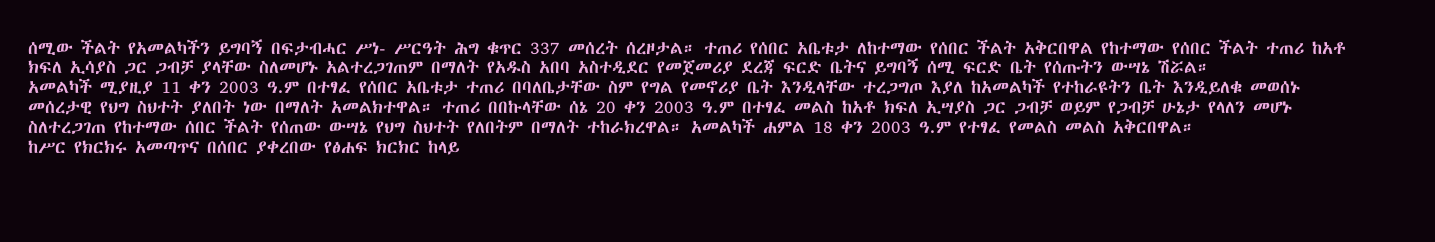ሰሚው ችልት የአመልካችን ይግባኝ በፍታብሓር ሥነ- ሥርዓት ሕግ ቁጥር 337 መሰረት ሰረዞታል። ተጠሪ የሰበር አቤቱታ ለከተማው የሰበር ችልት አቅርበዋል የከተማው የሰበር ችልት ተጠሪ ከአቶ ክፍለ ኢሳያስ ጋር ጋብቻ ያላቸው ስለመሆኑ አልተረጋገጠም በማለት የአዱስ አበባ አስተዲደር የመጀመሪያ ደረጃ ፍርድ ቤትና ይግባኝ ሰሚ ፍርድ ቤት የሰጡትን ውሣኔ ሽሯል።
አመልካች ሚያዚያ 11 ቀን 2003 ዓ.ም በተፃፈ የሰበር አቤቱታ ተጠሪ በባለቤታቸው ስም የግል የመኖሪያ ቤት እንዲላቸው ተረጋግጦ እያለ ከአመልካች የተከራዩትን ቤት እንዲይለቁ መወሰኑ መሰረታዊ የህግ ስህተት ያለበት ነው በማለት አመልክተዋል። ተጠሪ በበኩላቸው ሰኔ 20 ቀን 2003 ዓ.ም በተፃፈ መልስ ከአቶ ክፍለ ኢሣያስ ጋር ጋብቻ ወይም የጋብቻ ሁኔታ የላለን መሆኑ ስለተረጋገጠ የከተማው ሰበር ችልት የሰጠው ውሣኔ የህግ ስህተት የለበትም በማለት ተከራክረዋል። አመልካች ሐምል 18 ቀን 2003 ዓ.ም የተፃፈ የመልስ መልስ አቅርበዋል።
ከሥር የክርክሩ አመጣጥና በሰበር ያቀረበው የፅሐፍ ክርክር ከላይ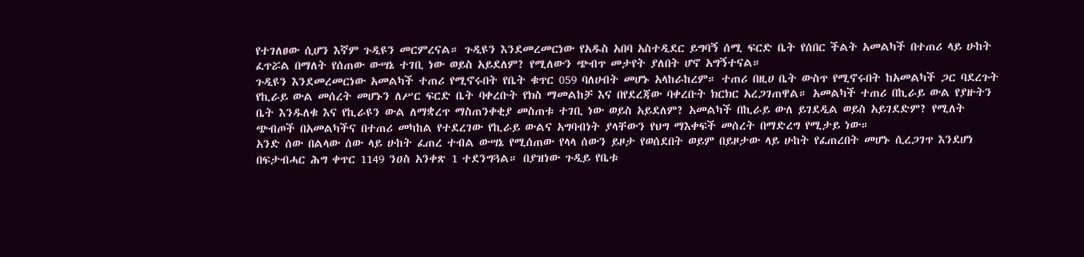የተገለፀው ሲሆን እኛም ጉዲዩን መርምረናል። ጉዲዩን እንደመረመርነው የአዱስ አበባ አስተዲደር ይግባኝ ሰሚ ፍርድ ቤት የሰበር ችልት አመልካች በተጠሪ ላይ ሁከት ፈጥሯል በማለት የሰጠው ውሣኔ ተገቢ ነው ወይስ አይደለም? የሚለውን ጭብጥ መታየት ያለበት ሆኖ አግኝተናል።
ጉዲዩን እንደመረመርነው አመልካች ተጠሪ የሚኖሩበት የቤት ቁጥር 059 ባለሀብት መሆኑ አላከራከረም። ተጠሪ በዚሀ ቤት ውስጥ የሚኖሩበት ከአመልካች ጋር ባደረጉት የኪራይ ውል መሰረት መሆኑን ለሥር ፍርድ ቤት ባቀረቡት የክስ ማመልከቻ እና በየደረጃው ባቀረቡት ክርክር አረጋገጠዋል። አመልካች ተጠሪ በኪራይ ውል የያዙትን ቤት እንዱለቁ እና የኪራዩን ውል ለማቋረጥ ማስጠንቀቂያ መስጠቱ ተገቢ ነው ወይስ አይደለም? አመልካች በኪራይ ውለ ይገደዲል ወይስ አይገደድም? የሚለት ጭብጦች በአመልካችና በተጠሪ መካከል የተደረገው የኪራይ ውልና አግባብነት ያላቸውን የህግ ማእቀፍች መሰረት በማድረግ የሚታይ ነው።
አንድ ሰው በልላው ሰው ላይ ሁከት ፈጠረ ተብል ውሣኔ የሚሰጠው የላላ ሰውን ይዞታ የወሰደበት ወይም በይዞታው ላይ ሁከት የፈጠረበት መሆኑ ሲረጋገጥ እንደሆነ በፍታብሓር ሕግ ቀጥር 1149 ንዐስ አንቀጽ 1 ተደንግጓል። በያዝነው ጉዲይ የቤቱ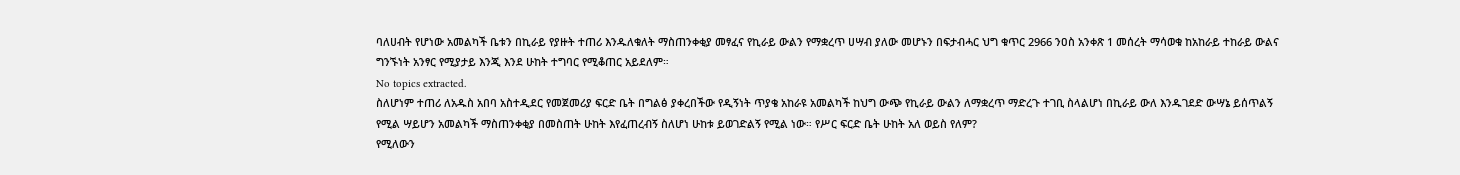ባለሀብት የሆነው አመልካች ቤቱን በኪራይ የያዙት ተጠሪ እንዱለቁለት ማስጠንቀቂያ መፃፈና የኪራይ ውልን የማቋረጥ ሀሣብ ያለው መሆኑን በፍታብሓር ህግ ቁጥር 2966 ንዐስ አንቀጽ 1 መሰረት ማሳወቁ ከአከራይ ተከራይ ውልና ግንኙነት አንፃር የሚያታይ እንጂ እንደ ሁከት ተግባር የሚቆጠር አይደለም።
No topics extracted.
ስለሆነም ተጠሪ ለአዱስ አበባ አስተዲደር የመጀመሪያ ፍርድ ቤት በግልፅ ያቀረበችው የዲኝነት ጥያቄ አከራዩ አመልካች ከህግ ውጭ የኪራይ ውልን ለማቋረጥ ማድረጉ ተገቢ ስላልሆነ በኪራይ ውለ እንዱገደድ ውሣኔ ይሰጥልኝ የሚል ሣይሆን አመልካች ማስጠንቀቂያ በመስጠት ሁከት እየፈጠረብኝ ስለሆነ ሁከቱ ይወገድልኝ የሚል ነው። የሥር ፍርድ ቤት ሁከት አለ ወይስ የለም?
የሚለውን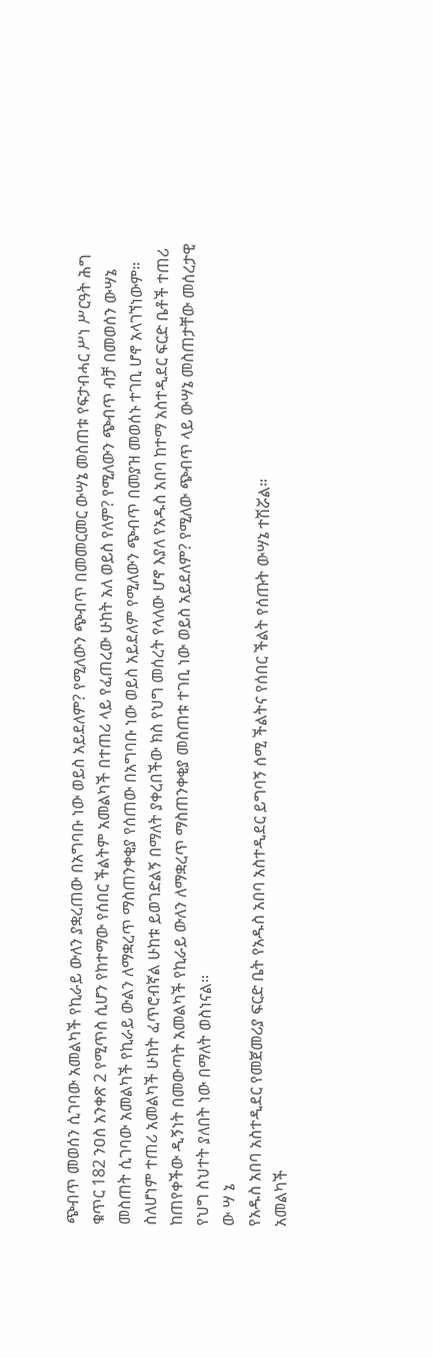ጭብጥ መወሰን ሲገባው አመልካች የኪራይ ውለን ያቋረጠው በአግባቡ ነው ወይስ አይደለም? የሚለውን ጭብጥ በመመርመር ውሣኔ መስጠቱ የፍታብሓር ሥነ ሥርዓት ሕግ ቁጥር 182 ንዐስ አንቀጽ 2 የሚጥስ ሲሆን የከተማው የሰበር ችልትም አመልካች በተጠሪ ላይ የፈጠረው ሁከት አለ ወይስ የለም? የሚለውን ጭብጥ ብቻ በመወሰን ውሣኔ መስጠት ሲገባው አመልካች የኪራይ ውልን ለማቋረጥ ማስጠንቀቂያ የሰጠው በአግባቡ ነው ወይስ አይደለም የሚለውን ጭብጥ በመያዝ መወሰኑ ተገቢ ሆኖ አላገኘነውም። ስለሆነም ተጠሪ አመልካች ሁከት ፈጥሮብኛል ሁከቱ ይወገድልኝ በማለት ያቀረበችው ክስ የህግ መሰረት የላለው ሆኖ እያለ የአዱስ አበባ ከተማ አስተዲደር ፍርድ ቤቶች ተጠሪ ከጠየቀችው ዲኝነት በመውጣት አመልካች የኪራይ ውለን ለማቋረጥ ማስጠንቀቂያ መስጠቱ ተገቢ ነው ወይስ አይደለም? የሚለው ጭብጥ ላይ ውሣኔ መስጠታቸው መሰረታዊ የህግ ስህተት ያለበት ነው በማለት ወስነናል።
ው ሣ ኔ
የአዱስ አበባ አስተዲደር የመጀመሪያ ፍርድ ቤት የአዱስ አበባ አስተዲደር ይግባኝ ሰሚ ችልትና የሰበር ችልት የሰጡት ውሣኔ ተሽሯል።
አመልካች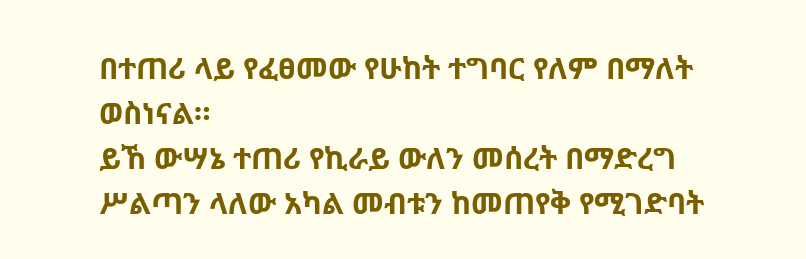በተጠሪ ላይ የፈፀመው የሁከት ተግባር የለም በማለት ወስነናል።
ይኸ ውሣኔ ተጠሪ የኪራይ ውለን መሰረት በማድረግ ሥልጣን ላለው አካል መብቱን ከመጠየቅ የሚገድባት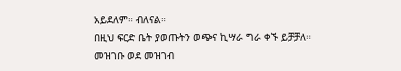አይደለም። ብለናል።
በዚህ ፍርድ ቤት ያወጡትን ወጭና ኪሣራ ግራ ቀኙ ይቻቻለ።
መዝገቡ ወደ መዝገብ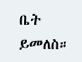ቤት ይመለስ።